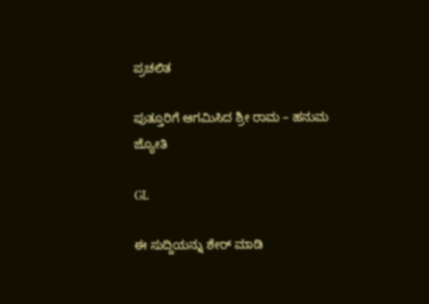ಪ್ರಚಲಿತ

ಪುತ್ತೂರಿಗೆ ಆಗಮಿಸಿದ ಶ್ರೀ ರಾಮ – ಹನುಮ ಜ್ಯೋತಿ

GL

ಈ ಸುದ್ದಿಯನ್ನು ಶೇರ್ ಮಾಡಿ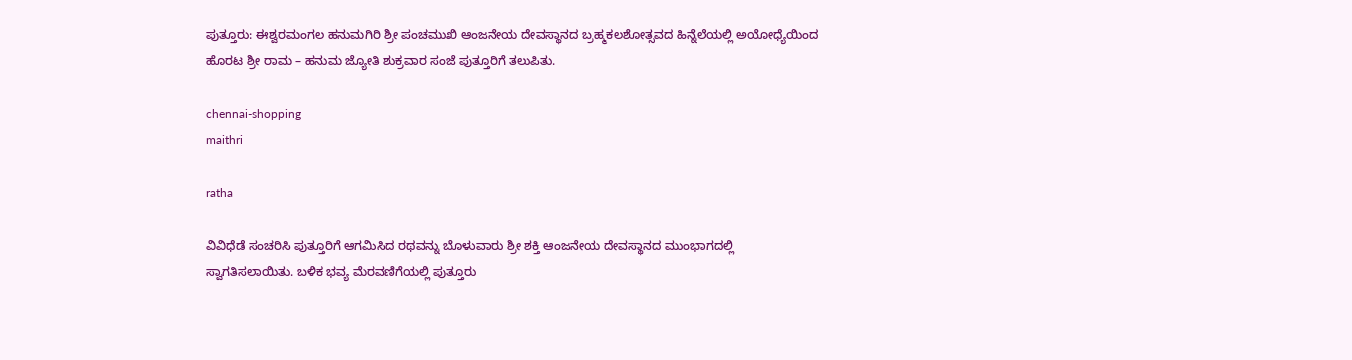ಪುತ್ತೂರು: ಈಶ್ವರಮಂಗಲ ಹನುಮಗಿರಿ ಶ್ರೀ ಪಂಚಮುಖಿ ಆಂಜನೇಯ ದೇವಸ್ಥಾನದ ಬ್ರಹ್ಮಕಲಶೋತ್ಸವದ ಹಿನ್ನೆಲೆಯಲ್ಲಿ ಅಯೋಧ್ಯೆಯಿಂದ ಹೊರಟ ಶ್ರೀ ರಾಮ – ಹನುಮ ಜ್ಯೋತಿ ಶುಕ್ರವಾರ ಸಂಜೆ ಪುತ್ತೂರಿಗೆ ತಲುಪಿತು.

chennai-shopping
maithri

ratha

ವಿವಿಧೆಡೆ ಸಂಚರಿಸಿ ಪುತ್ತೂರಿಗೆ ಆಗಮಿಸಿದ ರಥವನ್ನು ಬೊಳುವಾರು ಶ್ರೀ ಶಕ್ತಿ ಆಂಜನೇಯ ದೇವಸ್ಥಾನದ ಮುಂಭಾಗದಲ್ಲಿ ಸ್ವಾಗತಿಸಲಾಯಿತು. ಬಳಿಕ ಭವ್ಯ ಮೆರವಣಿಗೆಯಲ್ಲಿ ಪುತ್ತೂರು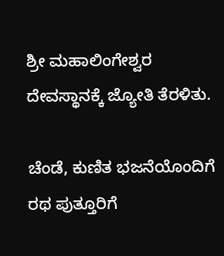ಶ್ರೀ ಮಹಾಲಿಂಗೇಶ್ವರ ದೇವಸ್ಥಾನಕ್ಕೆ ಜ್ಯೋತಿ ತೆರಳಿತು.

ಚೆಂಡೆ, ಕುಣಿತ ಭಜನೆಯೊಂದಿಗೆ ರಥ ಪುತ್ತೂರಿಗೆ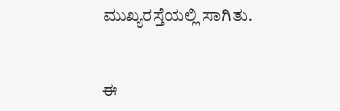ಮುಖ್ಯರಸ್ತೆಯಲ್ಲಿ ಸಾಗಿತು.


ಈ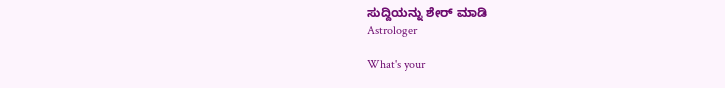ಸುದ್ದಿಯನ್ನು ಶೇರ್ ಮಾಡಿ
Astrologer

What's your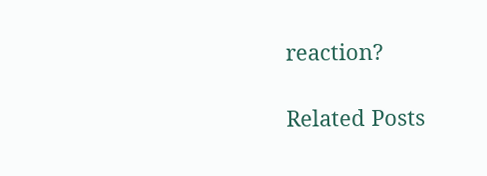reaction?

Related Posts